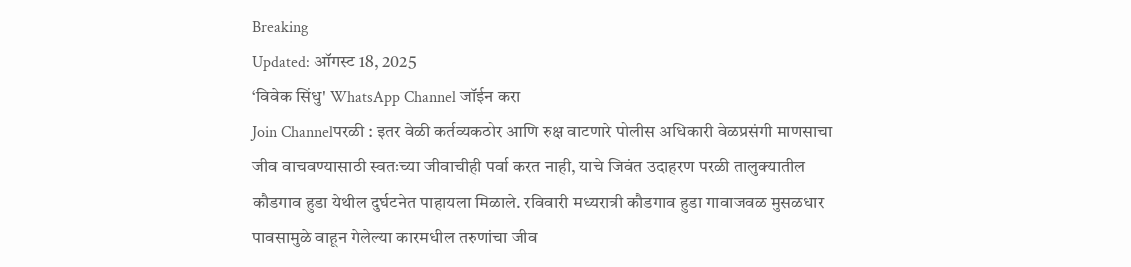Breaking
Updated: ऑगस्ट 18, 2025
‘विवेक सिंधु' WhatsApp Channel जॉईन करा
Join Channelपरळी : इतर वेळी कर्तव्यकठोर आणि रुक्ष वाटणारे पोलीस अधिकारी वेळप्रसंगी माणसाचा जीव वाचवण्यासाठी स्वतःच्या जीवाचीही पर्वा करत नाही, याचे जिवंत उदाहरण परळी तालुक्यातील कौडगाव हुडा येथील दुर्घटनेत पाहायला मिळाले. रविवारी मध्यरात्री कौडगाव हुडा गावाजवळ मुसळधार पावसामुळे वाहून गेलेल्या कारमधील तरुणांचा जीव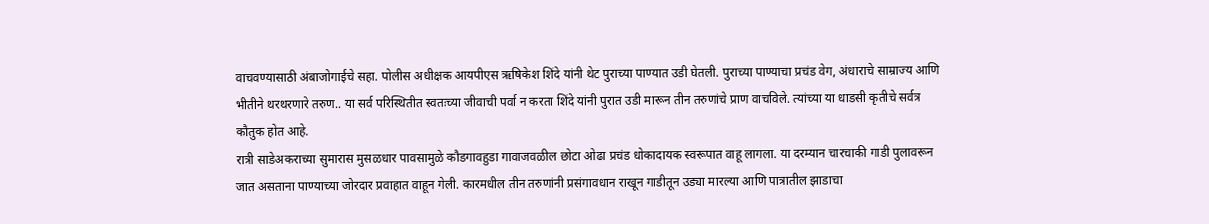वाचवण्यासाठी अंबाजोगाईचे सहा. पोलीस अधीक्षक आयपीएस ऋषिकेश शिंदे यांनी थेट पुराच्या पाण्यात उडी घेतली. पुराच्या पाण्याचा प्रचंड वेग, अंधाराचे साम्राज्य आणि भीतीने थरथरणारे तरुण.. या सर्व परिस्थितीत स्वतःच्या जीवाची पर्वा न करता शिंदे यांनी पुरात उडी मारून तीन तरुणांचे प्राण वाचविले. त्यांच्या या धाडसी कृतीचे सर्वत्र कौतुक होत आहे.
रात्री साडेअकराच्या सुमारास मुसळधार पावसामुळे कौडगावहुडा गावाजवळील छोटा ओढा प्रचंड धोकादायक स्वरूपात वाहू लागला. या दरम्यान चारचाकी गाडी पुलावरून जात असताना पाण्याच्या जोरदार प्रवाहात वाहून गेली. कारमधील तीन तरुणांनी प्रसंगावधान राखून गाडीतून उड्या मारल्या आणि पात्रातील झाडाचा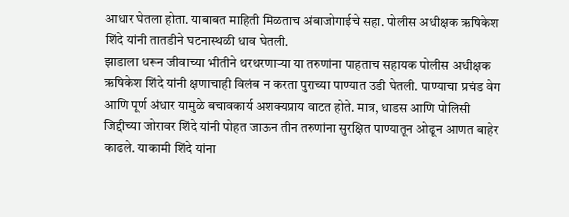आधार घेतला होता. याबाबत माहिती मिळताच अंबाजोगाईचे सहा. पोलीस अधीक्षक ऋषिकेश शिंदे यांनी तातडीने घटनास्थळी धाव घेतली.
झाडाला धरून जीवाच्या भीतीने थरथरणाऱ्या या तरुणांना पाहताच सहायक पोलीस अधीक्षक ऋषिकेश शिंदे यांनी क्षणाचाही विलंब न करता पुराच्या पाण्यात उडी घेतली. पाण्याचा प्रचंड वेग आणि पूर्ण अंधार यामुळे बचावकार्य अशक्यप्राय वाटत होते. मात्र, धाडस आणि पोलिसी जिद्दीच्या जोरावर शिंदे यांनी पोहत जाऊन तीन तरुणांना सुरक्षित पाण्यातून ओढून आणत बाहेर काढले. याकामी शिंदे यांना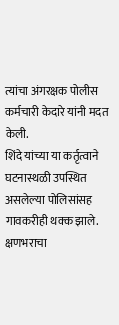त्यांचा अंगरक्षक पोलीस कर्मचारी केदारे यांनी मदत केली.
शिंदे यांच्या या कर्तृत्वाने घटनास्थळी उपस्थित असलेल्या पोलिसांसह गावकरीही थक्क झाले. क्षणभराचा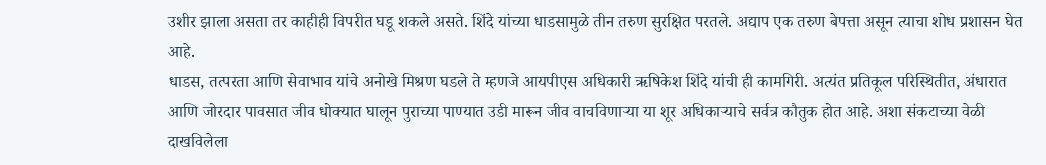उशीर झाला असता तर काहीही विपरीत घडू शकले असते. शिंदे यांच्या धाडसामुळे तीन तरुण सुरक्षित परतले. अद्याप एक तरुण बेपत्ता असून त्याचा शोध प्रशासन घेत आहे.
धाडस, तत्परता आणि सेवाभाव यांचे अनोखे मिश्रण घडले ते म्हणजे आयपीएस अधिकारी ऋषिकेश शिंदे यांची ही कामगिरी. अत्यंत प्रतिकूल परिस्थितीत, अंधारात आणि जोरदार पावसात जीव धोक्यात घालून पुराच्या पाण्यात उडी मारून जीव वाचविणाऱ्या या शूर अधिकाऱ्याचे सर्वत्र कौतुक होत आहे. अशा संकटाच्या वेळी दाखविलेला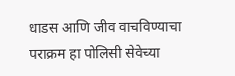धाडस आणि जीव वाचविण्याचा पराक्रम हा पोलिसी सेवेच्या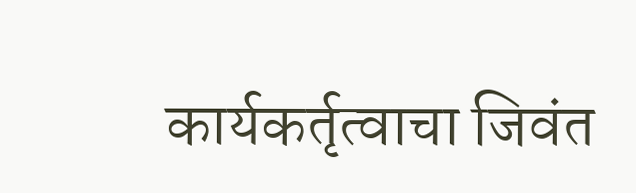कार्यकर्तृत्वाचा जिवंत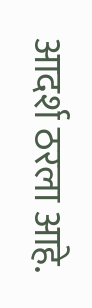आदर्श ठरला आहे.